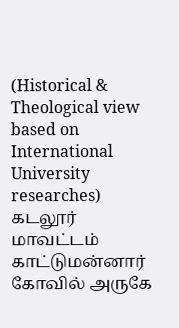(Historical & Theological view based on International University researches)
கடலூர் மாவட்டம் காட்டுமன்னார் கோவில் அருகே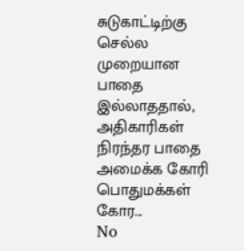சுடுகாட்டிற்கு செல்ல முறையான பாதை இல்லாததால், அதிகாரிகள் நிரந்தர பாதை அமைக்க கோரி பொதுமக்கள் கோர...
No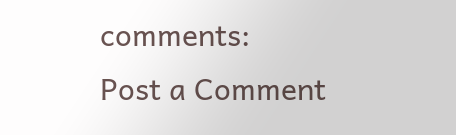comments:
Post a Comment